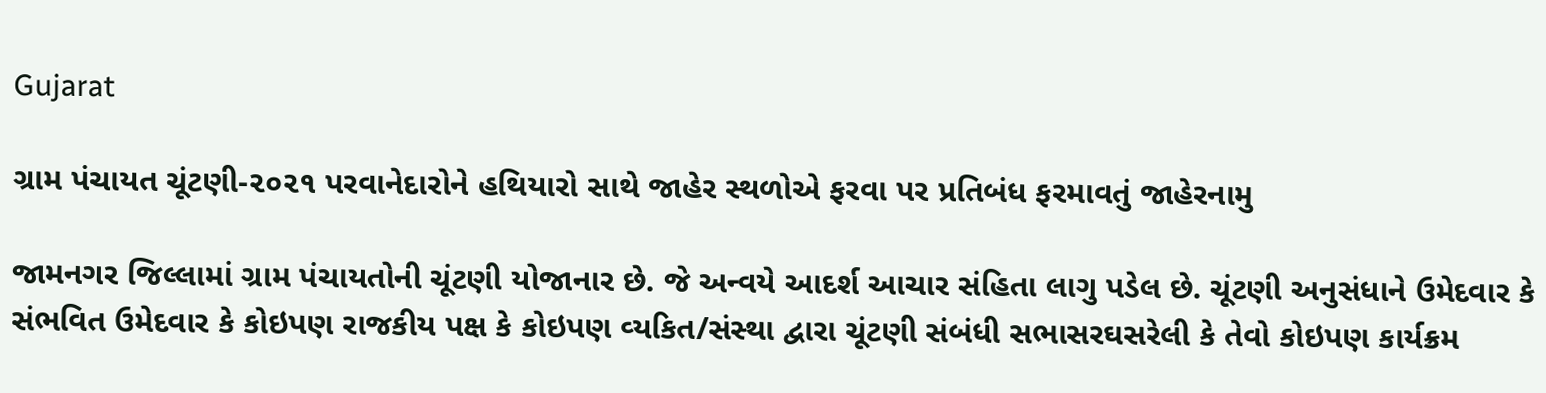Gujarat

ગ્રામ પંચાયત ચૂંટણી-૨૦૨૧ પરવાનેદારોને હથિયારો સાથે જાહેર સ્થળોએ ફરવા પર પ્રતિબંધ ફરમાવતું જાહેરનામુ

જામનગર જિલ્લામાં ગ્રામ પંચાયતોની ચૂંટણી યોજાનાર છે. જે અન્વયે આદર્શ આચાર સંહિતા લાગુ પડેલ છે. ચૂંટણી અનુસંધાને ઉમેદવાર કે સંભવિત ઉમેદવાર કે કોઇપણ રાજકીય પક્ષ કે કોઇપણ વ્‍યકિત/સંસ્‍થા દ્વારા ચૂંટણી સંબંધી સભાસરઘસરેલી કે તેવો કોઇપણ કાર્યક્રમ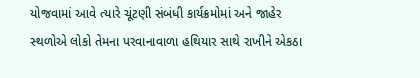યોજવામાં આવે ત્યારે ચૂંટણી સંબંધી કાર્યક્રમોમાં અને જાહેર સ્‍થળોએ લોકો તેમના પરવાનાવાળા હથિયાર સાથે રાખીને એકઠા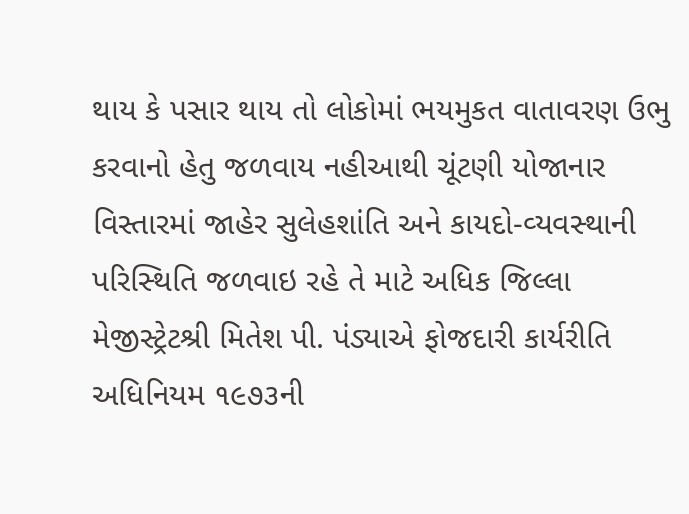થાય કે પસાર થાય તો લોકોમાં ભયમુકત વાતાવરણ ઉભુ કરવાનો હેતુ જળવાય નહીઆથી ચૂંટણી યોજાનાર વિસ્‍તારમાં જાહેર સુલેહશાંતિ અને કાયદો-વ્‍યવસ્‍થાની પરિસ્‍થિતિ જળવાઇ રહે તે માટે અધિક જિલ્લા મેજીસ્‍ટ્રેટશ્રી મિતેશ પી. પંડ્યાએ ફોજદારી કાર્યરીતિ અધિનિયમ ૧૯૭૩ની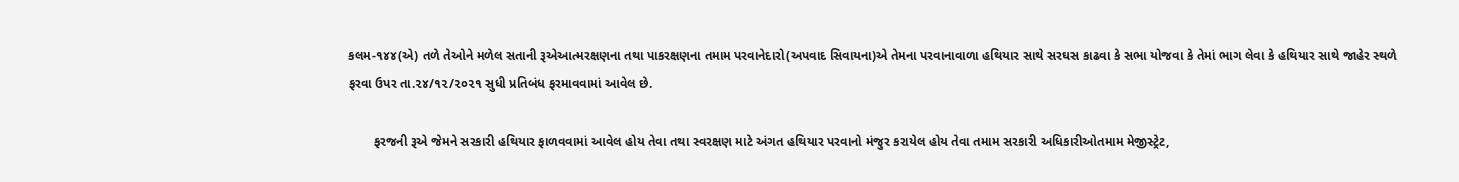કલમ-૧૪૪(એ) તળે તેઓને મળેલ સતાની રૂએઆત્‍મરક્ષણના તથા પાકરક્ષણના તમામ પરવાનેદારો(અપવાદ સિવાયના)એ તેમના પરવાનાવાળા હથિયાર સાથે સરઘસ કાઢવા કે સભા યોજવા કે તેમાં ભાગ લેવા કે હથિયાર સાથે જાહેર સ્‍થળે ફરવા ઉપર તા.૨૪/૧૨/૨૦૨૧ સુધી પ્રતિબંધ ફરમાવવામાં આવેલ છે.

       ફરજની રૂએ જેમને સરકારી હથિયાર ફાળવવામાં આવેલ હોય તેવા તથા સ્‍વરક્ષણ માટે અંગત હથિયાર પરવાનો મંજુર કરાયેલ હોય તેવા તમામ સરકારી અધિકારીઓતમામ મેજીસ્‍ટ્રેટ,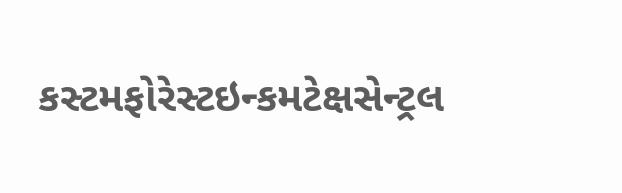કસ્‍ટમફોરેસ્‍ટઇન્કમટેક્ષસેન્‍ટ્રલ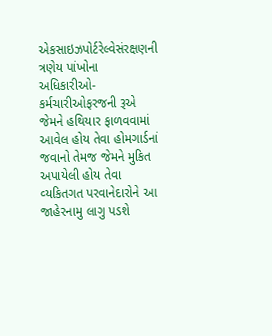એકસાઇઝપોર્ટરેલ્‍વેસંરક્ષણની ત્રણેય પાંખોના અધિકારીઓ-કર્મચારીઓફરજની રૂએ જેમને હથિયાર ફાળવવામાં આવેલ હોય તેવા હોમગાર્ડનાં જવાનો તેમજ જેમને મુકિત અપાયેલી હોય તેવા વ્‍યકિતગત પરવાનેદારોને આ જાહેરનામુ લાગુ પડશે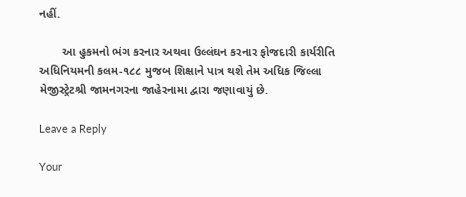નહીં.

       આ હુકમનો ભંગ કરનાર અથવા ઉલ્‍લંઘન કરનાર ફોજદારી કાર્યરીતિ અધિનિયમની કલમ-૧૮૮ મુજબ શિક્ષાને પાત્ર થશે તેમ અધિક જિલ્‍લા મેજીસ્ટ્રેટશ્રી જામનગરના જાહેરનામા દ્વારા જણાવાયું છે.

Leave a Reply

Your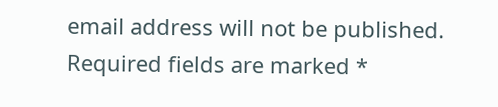email address will not be published. Required fields are marked *